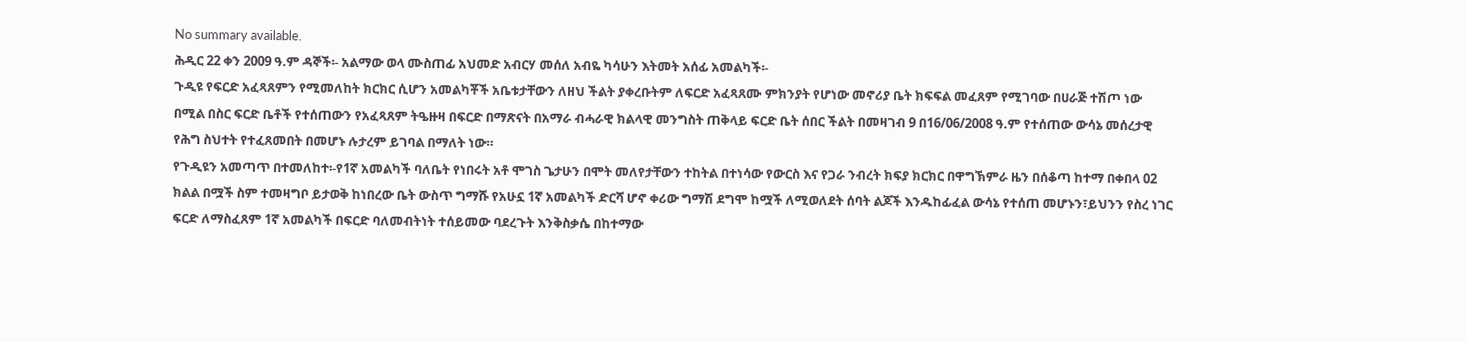No summary available.
ሕዲር 22 ቀን 2009 ዓ.ም ዳኞች፡- አልማው ወላ ሙስጠፊ አህመድ አብርሃ መሰለ አብዬ ካሳሁን እትመት አሰፊ አመልካች፡-
ጉዲዩ የፍርድ አፈጻጸምን የሚመለከት ክርክር ሲሆን አመልካቾች አቤቱታቸውን ለዘህ ችልት ያቀረቡትም ለፍርድ አፈጻጸሙ ምክንያት የሆነው መኖሪያ ቤት ክፍፍል መፈጸም የሚገባው በሀራጅ ተሽጦ ነው በሚል በስር ፍርድ ቤቶች የተሰጠውን የአፈጻጸም ትዔዙዛ በፍርድ በማጽናት በአማራ ብሓራዊ ክልላዊ መንግስት ጠቅላይ ፍርድ ቤት ሰበር ችልት በመዛገብ 9 በ16/06/2008 ዓ.ም የተሰጠው ውሳኔ መሰረታዊ የሕግ ስህተት የተፈጸመበት በመሆኑ ሉታረም ይገባል በማለት ነው።
የጉዲዩን አመጣጥ በተመለከተ፡-የ1ኛ አመልካች ባለቤት የነበሩት አቶ ሞገስ ጌታሁን በሞት መለየታቸውን ተከትል በተነሳው የውርስ እና የጋራ ንብረት ክፍያ ክርክር በዋግኽምራ ዜን በሰቆጣ ከተማ በቀበላ 02 ክልል በሟች ስም ተመዛግቦ ይታወቅ ከነበረው ቤት ውስጥ ግማሹ የአሁኗ 1ኛ አመልካች ድርሻ ሆኖ ቀሪው ግማሽ ደግሞ ከሟች ለሚወለደት ሰባት ልጆች እንዱከፊፈል ውሳኔ የተሰጠ መሆኑን፣ይህንን የስረ ነገር ፍርድ ለማስፈጸም 1ኛ አመልካች በፍርድ ባለመብትነት ተሰይመው ባደረጉት እንቅስቃሴ በከተማው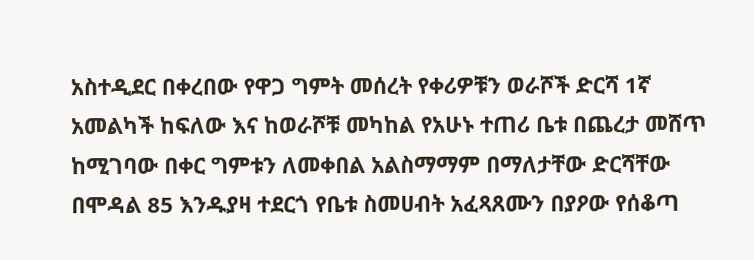አስተዲደር በቀረበው የዋጋ ግምት መሰረት የቀሪዎቹን ወራሾች ድርሻ 1ኛ አመልካች ከፍለው እና ከወራሾቹ መካከል የአሁኑ ተጠሪ ቤቱ በጨረታ መሸጥ ከሚገባው በቀር ግምቱን ለመቀበል አልስማማም በማለታቸው ድርሻቸው በሞዳል 85 እንዱያዛ ተደርጎ የቤቱ ስመሀብት አፈጻጸሙን በያዖው የሰቆጣ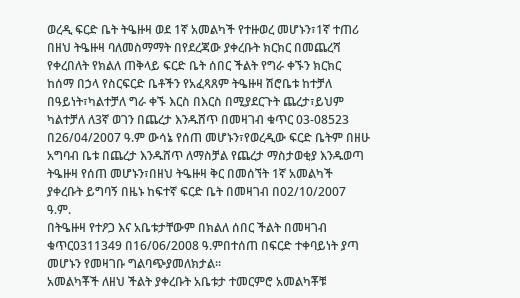ወረዲ ፍርድ ቤት ትዔዙዛ ወደ 1ኛ አመልካች የተዙወረ መሆኑን፣1ኛ ተጠሪ በዘህ ትዔዙዛ ባለመስማማት በየደረጃው ያቀረቡት ክርክር በመጨረሻ የቀረበለት የክልለ ጠቅላይ ፍርድ ቤት ሰበር ችልት የግራ ቀኙን ክርክር ከሰማ በኃላ የስርፍርድ ቤቶችን የአፈጻጸም ትዔዙዛ ሽሮቤቱ ከተቻለ በዓይነት፣ካልተቻለ ግራ ቀኙ እርስ በእርስ በሚያደርጉት ጨረታ፣ይህም ካልተቻለ ለ3ኛ ወገን በጨረታ እንዱሸጥ በመዛገብ ቁጥር 03-08523 በ26/04/2007 ዓ.ም ውሳኔ የሰጠ መሆኑን፣የወረዲው ፍርድ ቤትም በዘሁ አግባብ ቤቱ በጨረታ እንዱሸጥ ለማስቻል የጨረታ ማስታወቂያ እንዱወጣ ትዔዙዛ የሰጠ መሆኑን፣በዘህ ትዔዙዛ ቅር በመሰኘት 1ኛ አመልካች ያቀረቡት ይግባኝ በዜኑ ከፍተኛ ፍርድ ቤት በመዛገብ በ02/10/2007 ዓ.ም.
በትዔዙዛ የተዖጋ እና አቤቱታቸውም በክልለ ሰበር ችልት በመዛገብ ቁጥር0311349 በ16/06/2008 ዓ.ምበተሰጠ በፍርድ ተቀባይነት ያጣ መሆኑን የመዛገቡ ግልባጭያመለክታል።
አመልካቾች ለዘህ ችልት ያቀረቡት አቤቱታ ተመርምሮ አመልካቾቹ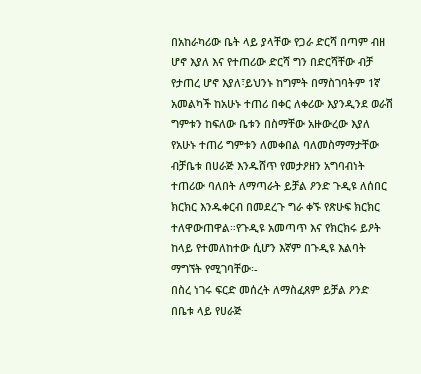በአከራካሪው ቤት ላይ ያላቸው የጋራ ድርሻ በጣም ብዘ ሆኖ እያለ እና የተጠሪው ድርሻ ግን በድርሻቸው ብቻ የታጠረ ሆኖ እያለ፣ይህንኑ ከግምት በማስገባትም 1ኛ አመልካች ከአሁኑ ተጠሪ በቀር ለቀሪው እያንዲንደ ወራሽ ግምቱን ከፍለው ቤቱን በስማቸው አዙውረው እያለ የአሁኑ ተጠሪ ግምቱን ለመቀበል ባለመስማማታቸው ብቻቤቱ በሀራጅ እንዱሸጥ የመታዖዘን አግባብነት ተጠሪው ባለበት ለማጣራት ይቻል ዖንድ ጉዲዩ ለሰበር ክርክር እንዱቀርብ በመደረጉ ግራ ቀኙ የጽሁፍ ክርክር ተለዋውጠዋል።የጉዲዩ አመጣጥ እና የክርክሩ ይዖት ከላይ የተመለከተው ሲሆን እኛም በጉዲዩ እልባት ማግኘት የሚገባቸው፡-
በስረ ነገሩ ፍርድ መሰረት ለማስፈጸም ይቻል ዖንድ በቤቱ ላይ የሀራጅ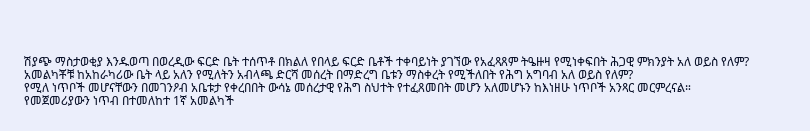ሽያጭ ማስታወቂያ እንዱወጣ በወረዲው ፍርድ ቤት ተሰጥቶ በክልለ የበላይ ፍርድ ቤቶች ተቀባይነት ያገኘው የአፈጻጸም ትዔዙዛ የሚነቀፍበት ሕጋዊ ምክንያት አለ ወይስ የለም?
አመልካቾቹ ከአከራካሪው ቤት ላይ አለን የሚለትን አብላጫ ድርሻ መሰረት በማድረግ ቤቱን ማስቀረት የሚችለበት የሕግ አግባብ አለ ወይስ የለም?
የሚለ ነጥቦች መሆናቸውን በመገንዖብ አቤቱታ የቀረበበት ውሳኔ መሰረታዊ የሕግ ስህተት የተፈጸመበት መሆን አለመሆኑን ከእነዘሁ ነጥቦች አንጻር መርምረናል።
የመጀመሪያውን ነጥብ በተመለከተ 1ኛ አመልካች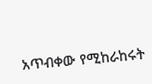አጥብቀው የሚከራከሩት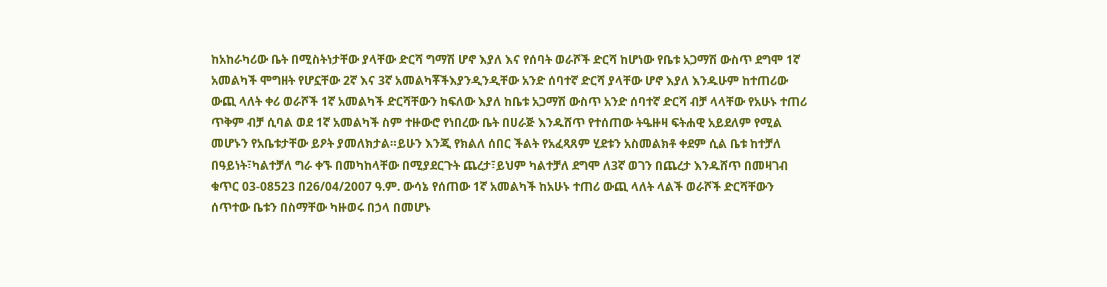ከአከራካሪው ቤት በሚስትነታቸው ያላቸው ድርሻ ግማሽ ሆኖ እያለ እና የሰባት ወራሾች ድርሻ ከሆነው የቤቱ አጋማሽ ውስጥ ደግሞ 1ኛ አመልካች ሞግዘት የሆኗቸው 2ኛ እና 3ኛ አመልካቾችእያንዲንዲቸው አንድ ሰባተኛ ድርሻ ያላቸው ሆኖ እያለ እንዱሁም ከተጠሪው ውጪ ላለት ቀሪ ወራሾች 1ኛ አመልካች ድርሻቸውን ከፍለው እያለ ከቤቱ አጋማሽ ውስጥ አንድ ሰባተኛ ድርሻ ብቻ ላላቸው የአሁኑ ተጠሪ ጥቅም ብቻ ሲባል ወደ 1ኛ አመልካች ስም ተዙውሮ የነበረው ቤት በሀራጅ እንዱሸጥ የተሰጠው ትዔዙዛ ፍትሐዊ አይደለም የሚል መሆኑን የአቤቱታቸው ይዖት ያመለክታል።ይሁን እንጂ የክልለ ሰበር ችልት የአፈጻጸም ሂደቱን አስመልክቶ ቀደም ሲል ቤቱ ከተቻለ በዓይነት፣ካልተቻለ ግራ ቀኙ በመካከላቸው በሚያደርጉት ጨረታ፣ይህም ካልተቻለ ደግሞ ለ3ኛ ወገን በጨረታ እንዱሸጥ በመዛገብ ቁጥር 03-08523 በ26/04/2007 ዓ.ም. ውሳኔ የሰጠው 1ኛ አመልካች ከአሁኑ ተጠሪ ውጪ ላለት ላልች ወራሾች ድርሻቸውን ሰጥተው ቤቱን በስማቸው ካዙወሩ በኃላ በመሆኑ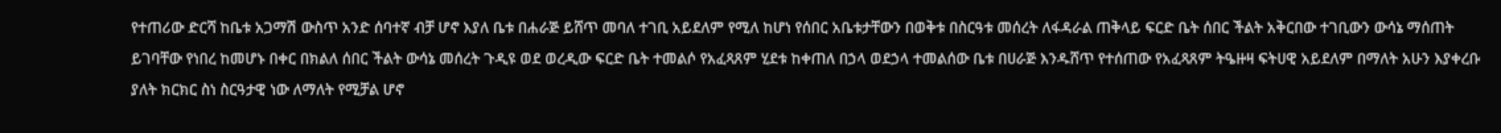የተጠሪው ድርሻ ከቤቱ አጋማሽ ውስጥ አንድ ሰባተኛ ብቻ ሆኖ እያለ ቤቱ በሐራጅ ይሸጥ መባለ ተገቢ አይደለም የሚለ ከሆነ የሰበር አቤቱታቸውን በወቅቱ በስርዓቱ መሰረት ለፋዳራል ጠቅላይ ፍርድ ቤት ሰበር ችልት አቅርበው ተገቢውን ውሳኔ ማሰጠት ይገባቸው የነበረ ከመሆኑ በቀር በክልለ ሰበር ችልት ውሳኔ መሰረት ጉዲዩ ወደ ወረዲው ፍርድ ቤት ተመልሶ የአፈጻጸም ሂደቱ ከቀጠለ በኃላ ወደኃላ ተመልሰው ቤቱ በሀራጅ እንዱሸጥ የተሰጠው የአፈጻጸም ትዔዙዛ ፍትሀዊ አይደለም በማለት አሁን እያቀረቡ ያለት ክርክር ስነ ስርዓታዊ ነው ለማለት የሚቻል ሆኖ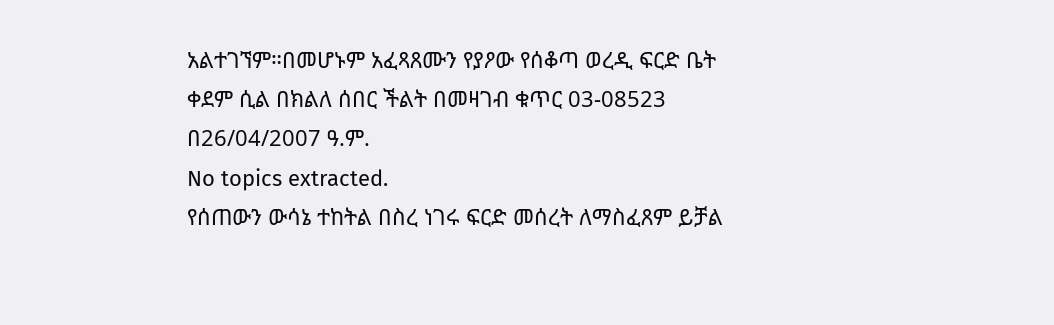አልተገኘም።በመሆኑም አፈጻጸሙን የያዖው የሰቆጣ ወረዲ ፍርድ ቤት ቀደም ሲል በክልለ ሰበር ችልት በመዛገብ ቁጥር 03-08523 በ26/04/2007 ዓ.ም.
No topics extracted.
የሰጠውን ውሳኔ ተከትል በስረ ነገሩ ፍርድ መሰረት ለማስፈጸም ይቻል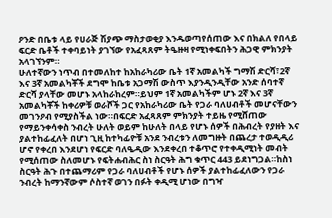ዖንድ በቤቱ ላይ የሀራጅ ሽያጭ ማስታወቂያ እንዱወጣየሰጠው እና በክልለ የበላይ ፍርድ ቤቶች ተቀባይነት ያገኘው የአፈጻጸም ትዔዙዛ የሚነቀፍበትን ሕጋዊ ምክንያት አላገኘንም።
ሁለተኛውን ነጥብ በተመለከተ ከአከራካሪው ቤት 1ኛ አመልካች ግማሽ ድርሻ፣2ኛ እና 3ኛ አመልካቾች ደግሞ ከቤቱ አጋማሽ ውስጥ እያንዲንዲቸው አንድ ሰባተኛ ድርሻ ያላቸው መሆኑ አላከራከረም።ይህም 1ኛ አመልካችም ሆኑ 2ኛ እና 3ኛ አመልካቾች ከቀሪዎቹ ወራሾች ጋር የአከራካሪው ቤት የጋራ ባለሀብቶች መሆናቸውን መገንዖብ የሚያስችል ነው።በፍርድ አፈጻጸም ምክንያት ተይዜ የሚሸጠው የማይንቀሳቀስ ንብረት ሁለት ወይም ከሁለት በላይ የሆኑ ሰዎች በሕብረት የያዘት እና ያልተከፊፈለት በሆነ ጊዚ ከተካፊዮቹ አንደ ንብረቱን ለመግዙት በጨረታ ተወዲዲሪ ሆኖ የቀረበ እንደሆነ የፍርድ ባለዔዲው እንደቀረበ ተቆጥሮ የተቀዲሚነት መብት የሚሰጠው ስለመሆኑ የፍትሐብሕር ስነ ስርዓት ሕግ ቁጥር 443 ይደነግጋል።ከስነ ስርዓት ሕጉ በተጨማሪም የጋራ ባለሀብቶች የሆኑ ሰዎች ያልተከፊፈለውን የጋራ ንብረት ከማንኛውም ሶስተኛ ወገን በፉት ቀዲሚ ሆነው በግዣ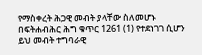የማስቀረት ሕጋዊ መብት ያላቸው ስለመሆኑ በፍትሐብሕር ሕግ ቁጥር 1261 (1) የተደነገገ ሲሆን ይህ መብት ተግባራዊ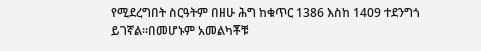የሚደረግበት ስርዓትም በዘሁ ሕግ ከቁጥር 1386 እስከ 1409 ተደንግጎ ይገኛል።በመሆኑም አመልካቾቹ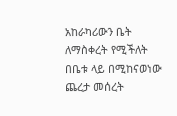አከራካሪውን ቤት ለማስቀረት የሚችለት በቤቱ ላይ በሚከናወነው ጨረታ መሰረት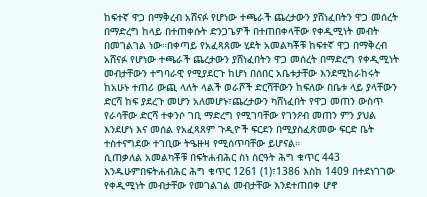ከፍተኛ ዋጋ በማቅረብ አሸናፉ የሆነው ተጫራች ጨረታውን ያሸነፈበትን ዋጋ መሰረት በማድረግ ከላይ በተጠቀሱት ድንጋጌዎች በተጠበቀላቸው የቀዲሚነት መብት በመገልገል ነው።በቀጣይ የአፈጻጸሙ ሂደት አመልካቾቹ ከፍተኛ ዋጋ በማቅረብ አሸናፉ የሆነው ተጫራች ጨረታውን ያሸነፈበትን ዋጋ መሰረት በማድረግ የቀዲሚነት መብታቸውን ተግባራዊ የሚያደርጉ ከሆነ በሰበር አቤቱታቸው እንደሚከራከሩት ከአሁኑ ተጠሪ ውጪ ላለት ላልች ወራሾች ድርሻቸውን ከፍለው በቤቱ ላይ ያላቸውን ድርሻ ከፍ ያደረጉ መሆን አለመሆኑ፣ጨረታውን ካሸነፈበት የዋጋ መጠን ውስጥ የራሳቸው ድርሻ ተቀንሶ ገቢ ማድረግ የሚገባቸው የገንዖብ መጠን ምን ያህል እንደሆነ እና መሰል የአፈጻጸም ጉዲዮች ፍርደን በሚያስፈጽመው ፍርድ ቤት ተስተናግደው ተገቢው ትዔዙዛ የሚሰጥባቸው ይሆናል።
ሲጠቃለል አመልካቾቹ በፍትሐብሕር ስነ ስርዓት ሕግ ቁጥር 443 እንዱሁምበፍትሐብሕር ሕግ ቁጥር 1261 (1)፣1386 እስከ 1409 በተደነገገው የቀዲሚነት መብታቸው የመገልገል መብታቸው እንደተጠበቀ ሆኖ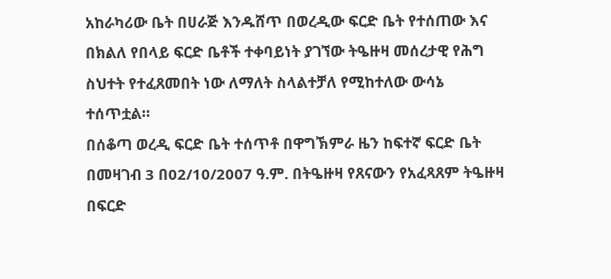አከራካሪው ቤት በሀራጅ እንዱሸጥ በወረዲው ፍርድ ቤት የተሰጠው እና በክልለ የበላይ ፍርድ ቤቶች ተቀባይነት ያገኘው ትዔዙዛ መሰረታዊ የሕግ ስህተት የተፈጸመበት ነው ለማለት ስላልተቻለ የሚከተለው ውሳኔ ተሰጥቷል።
በሰቆጣ ወረዲ ፍርድ ቤት ተሰጥቶ በዋግኽምራ ዜን ከፍተኛ ፍርድ ቤት በመዛገብ 3 በ02/10/2007 ዓ.ም. በትዔዙዛ የጸናውን የአፈጻጸም ትዔዙዛ በፍርድ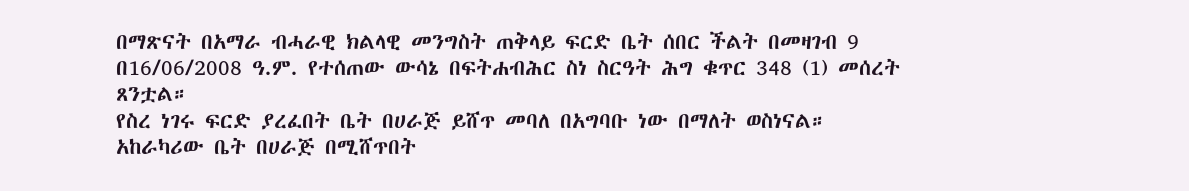በማጽናት በአማራ ብሓራዊ ክልላዊ መንግስት ጠቅላይ ፍርድ ቤት ሰበር ችልት በመዛገብ 9 በ16/06/2008 ዓ.ም. የተሰጠው ውሳኔ በፍትሐብሕር ስነ ስርዓት ሕግ ቁጥር 348 (1) መሰረት ጸንቷል።
የስረ ነገሩ ፍርድ ያረፈበት ቤት በሀራጅ ይሸጥ መባለ በአግባቡ ነው በማለት ወስነናል።
አከራካሪው ቤት በሀራጅ በሚሸጥበት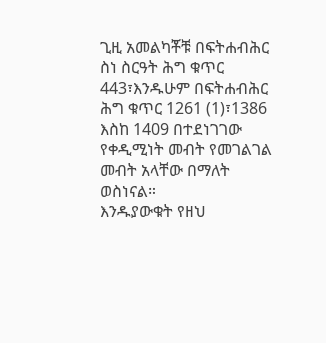ጊዚ አመልካቾቹ በፍትሐብሕር ስነ ስርዓት ሕግ ቁጥር 443፣እንዱሁም በፍትሐብሕር ሕግ ቁጥር 1261 (1)፣1386 እስከ 1409 በተደነገገው የቀዲሚነት መብት የመገልገል መብት አላቸው በማለት ወስነናል።
እንዱያውቁት የዘህ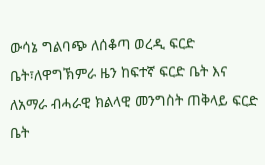ውሳኔ ግልባጭ ለሰቆጣ ወረዲ ፍርድ ቤት፣ለዋግኽምራ ዜን ከፍተኛ ፍርድ ቤት እና ለአማራ ብሓራዊ ክልላዊ መንግስት ጠቅላይ ፍርድ ቤት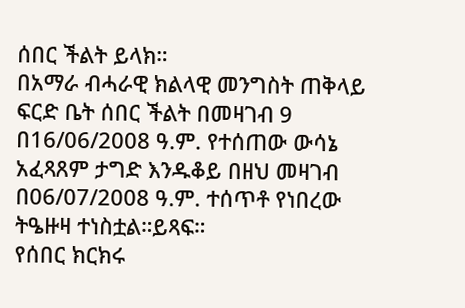ሰበር ችልት ይላክ።
በአማራ ብሓራዊ ክልላዊ መንግስት ጠቅላይ ፍርድ ቤት ሰበር ችልት በመዛገብ 9 በ16/06/2008 ዓ.ም. የተሰጠው ውሳኔ አፈጻጸም ታግድ እንዱቆይ በዘህ መዛገብ በ06/07/2008 ዓ.ም. ተሰጥቶ የነበረው ትዔዙዛ ተነስቷል።ይጻፍ።
የሰበር ክርክሩ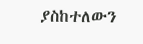ያስከተለውን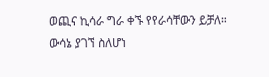ወጪና ኪሳራ ግራ ቀኙ የየራሳቸውን ይቻለ።
ውሳኔ ያገኘ ስለሆነ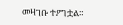መዛገቡ ተዖግቷል።